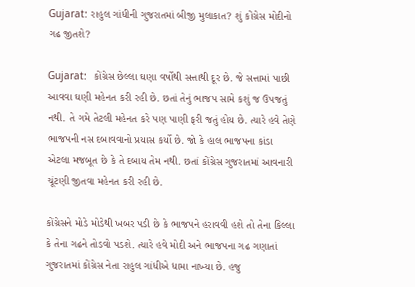Gujarat: રાહુલ ગાંધીની ગુજરાતમાં બીજી મુલાકાત? શું કોંગ્રેસ મોદીનો ગઢ જીતશે?

Gujarat:  કોંગ્રેસ છેલ્લા ઘણા વર્ષોથી સત્તાથી દૂર છે. જે સત્તામાં પાછી આવવા ઘણી મહેનત કરી રહી છે. છતાં તેનું ભાજપ સામે કશું જ ઉપજતું નથી. તે ગમે તેટલી મહેનત કરે પણ પાણી ફરી જતું હોય છે. ત્યારે હવે તેણે ભાજપની નસ દબાવવાનો પ્રયાસ કર્યો છે. જો કે હાલ ભાજપના કાંડા એટલા મજબૂત છે કે તે દબાય તેમ નથી. છતાં કોંગ્રેસ ગુજરાતમાં આવનારી ચૂંટણી જીતવા મહેનત કરી રહી છે.

કોંગ્રેસને મોડે મોડેથી ખબર પડી છે કે ભાજપને હરાવવી હશે તો તેના કિલ્લા કે તેના ગઢને તોડવો પડશે. ત્યારે હવે મોદી અને ભાજપના ગઢ ગણાતાં ગુજરાતમાં કોંગ્રેસ નેતા રાહુલ ગાંધીએ ધામા નાખ્યા છે. હજુ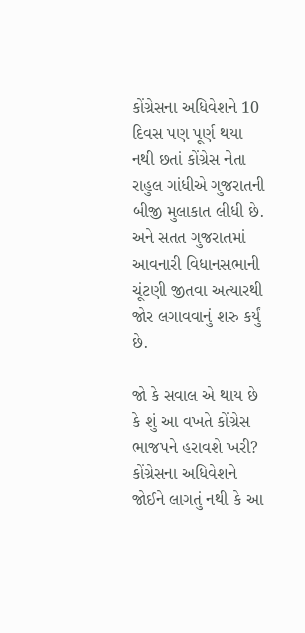કોંગ્રેસના અધિવેશને 10 દિવસ પણ પૂર્ણ થયા નથી છતાં કોંગ્રેસ નેતા રાહુલ ગાંધીએ ગુજરાતની બીજી મુલાકાત લીધી છે. અને સતત ગુજરાતમાં આવનારી વિધાનસભાની ચૂંટણી જીતવા અત્યારથી જોર લગાવવાનું શરુ કર્યું છે.

જો કે સવાલ એ થાય છે કે શું આ વખતે કોંગ્રેસ ભાજપને હરાવશે ખરી? કોંગ્રેસના અધિવેશને જોઈને લાગતું નથી કે આ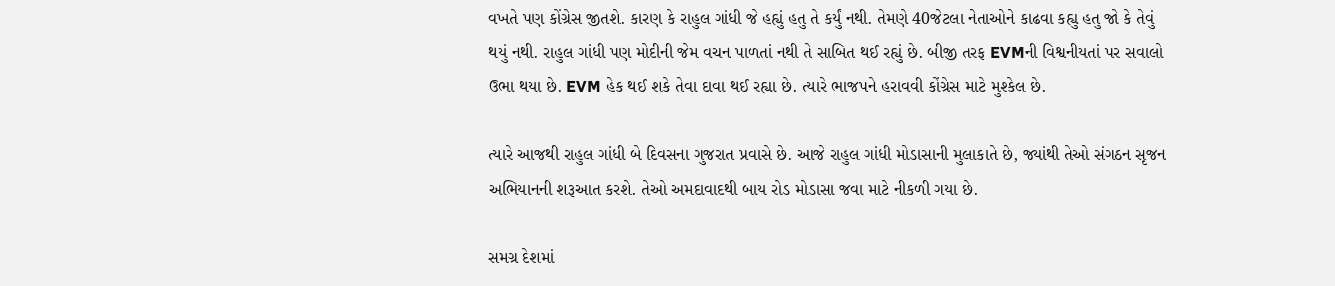વખતે પણ કોંગ્રેસ જીતશે. કારણ કે રાહુલ ગાંધી જે હહ્યું હતુ તે કર્યું નથી. તેમણે 40જેટલા નેતાઓને કાઢવા કહ્યુ હતુ જો કે તેવું થયું નથી. રાહુલ ગાંધી પણ મોદીની જેમ વચન પાળતાં નથી તે સાબિત થઈ રહ્યું છે. બીજી તરફ EVMની વિશ્વનીયતાં પર સવાલો ઉભા થયા છે. EVM હેક થઈ શકે તેવા દાવા થઈ રહ્યા છે. ત્યારે ભાજપને હરાવવી કોંગ્રેસ માટે મુશ્કેલ છે.

ત્યારે આજથી રાહુલ ગાંધી બે દિવસના ગુજરાત પ્રવાસે છે. આજે રાહુલ ગાંધી મોડાસાની મુલાકાતે છે, જ્યાંથી તેઓ સંગઠન સૃજન અભિયાનની શરૂઆત કરશે. તેઓ અમદાવાદથી બાય રોડ મોડાસા જવા માટે નીકળી ગયા છે.

સમગ્ર દેશમાં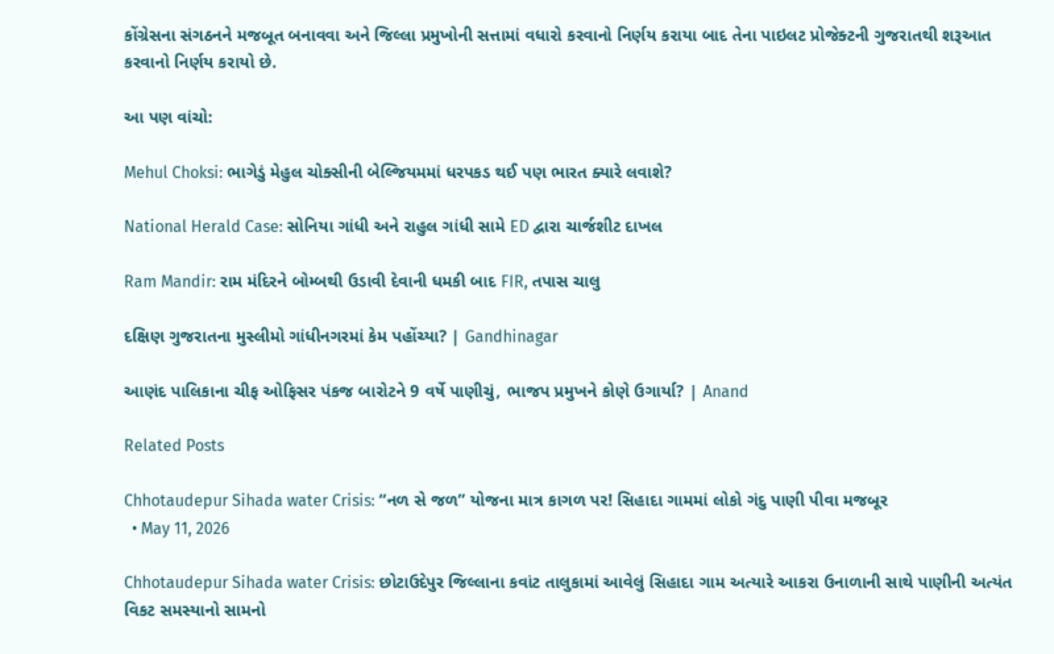કોંગ્રેસના સંગઠનને મજબૂત બનાવવા અને જિલ્લા પ્રમુખોની સત્તામાં વધારો કરવાનો નિર્ણય કરાયા બાદ તેના પાઇલટ પ્રોજેક્ટની ગુજરાતથી શરૂઆત કરવાનો નિર્ણય કરાયો છે.

આ પણ વાંચો:

Mehul Choksi: ભાગેડું મેહુલ ચોક્સીની બેલ્જિયમમાં ધરપકડ થઈ પણ ભારત ક્યારે લવાશે?

National Herald Case: સોનિયા ગાંધી અને રાહુલ ગાંધી સામે ED દ્વારા ચાર્જશીટ દાખલ

Ram Mandir: રામ મંદિરને બોમ્બથી ઉડાવી દેવાની ધમકી બાદ FIR, તપાસ ચાલુ

દક્ષિણ ગુજરાતના મુસ્લીમો ગાંધીનગરમાં કેમ પહોંચ્યા? | Gandhinagar

આણંદ પાલિકાના ચીફ ઓફિસર પંકજ બારોટને 9 વર્ષે પાણીચું, ભાજપ પ્રમુખને કોણે ઉગાર્યા? | Anand

Related Posts

Chhotaudepur Sihada water Crisis: “નળ સે જળ” યોજના માત્ર કાગળ પર! સિહાદા ગામમાં લોકો ગંદુ પાણી પીવા મજબૂર
  • May 11, 2026

Chhotaudepur Sihada water Crisis: છોટાઉદેપુર જિલ્લાના કવાંટ તાલુકામાં આવેલું સિહાદા ગામ અત્યારે આકરા ઉનાળાની સાથે પાણીની અત્યંત વિકટ સમસ્યાનો સામનો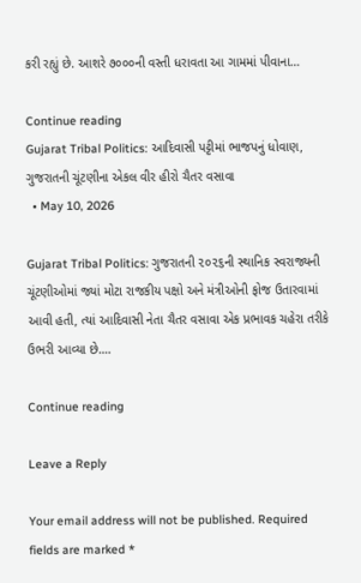કરી રહ્યું છે. આશરે ૭૦૦૦ની વસ્તી ધરાવતા આ ગામમાં પીવાના…

Continue reading
Gujarat Tribal Politics: આદિવાસી પટ્ટીમાં ભાજપનું ધોવાણ, ગુજરાતની ચૂંટણીના એકલ વીર હીરો ચૈતર વસાવા
  • May 10, 2026

Gujarat Tribal Politics: ગુજરાતની ૨૦૨૬ની સ્થાનિક સ્વરાજ્યની ચૂંટણીઓમાં જ્યાં મોટા રાજકીય પક્ષો અને મંત્રીઓની ફોજ ઉતારવામાં આવી હતી, ત્યાં આદિવાસી નેતા ચૈતર વસાવા એક પ્રભાવક ચહેરા તરીકે ઉભરી આવ્યા છે.…

Continue reading

Leave a Reply

Your email address will not be published. Required fields are marked *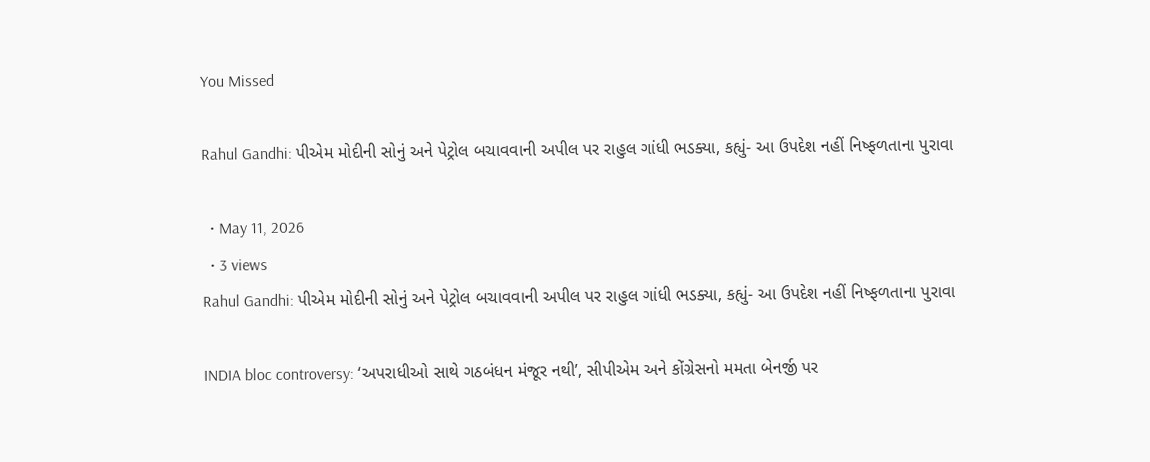You Missed

Rahul Gandhi: પીએમ મોદીની સોનું અને પેટ્રોલ બચાવવાની અપીલ પર રાહુલ ગાંધી ભડક્યા, કહ્યું- આ ઉપદેશ નહીં નિષ્ફળતાના પુરાવા

  • May 11, 2026
  • 3 views
Rahul Gandhi: પીએમ મોદીની સોનું અને પેટ્રોલ બચાવવાની અપીલ પર રાહુલ ગાંધી ભડક્યા, કહ્યું- આ ઉપદેશ નહીં નિષ્ફળતાના પુરાવા

INDIA bloc controversy: ‘અપરાધીઓ સાથે ગઠબંધન મંજૂર નથી’, સીપીએમ અને કોંગ્રેસનો મમતા બેનર્જી પર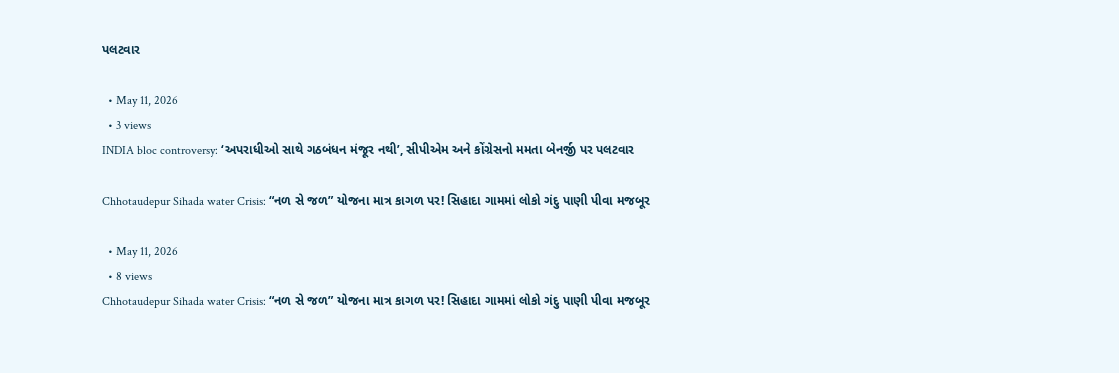પલટવાર

  • May 11, 2026
  • 3 views
INDIA bloc controversy: ‘અપરાધીઓ સાથે ગઠબંધન મંજૂર નથી’, સીપીએમ અને કોંગ્રેસનો મમતા બેનર્જી પર પલટવાર

Chhotaudepur Sihada water Crisis: “નળ સે જળ” યોજના માત્ર કાગળ પર! સિહાદા ગામમાં લોકો ગંદુ પાણી પીવા મજબૂર

  • May 11, 2026
  • 8 views
Chhotaudepur Sihada water Crisis: “નળ સે જળ” યોજના માત્ર કાગળ પર! સિહાદા ગામમાં લોકો ગંદુ પાણી પીવા મજબૂર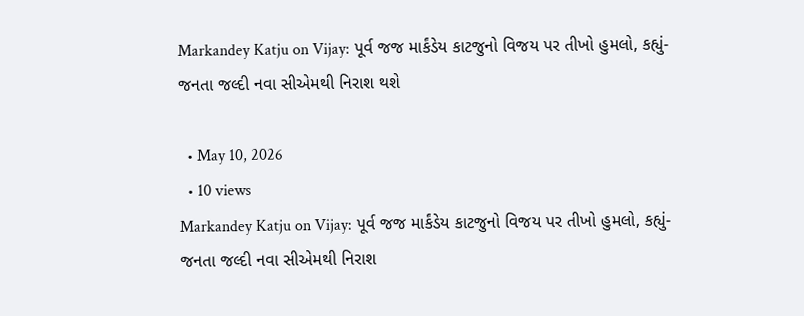Markandey Katju on Vijay: પૂર્વ જજ માર્કંડેય કાટજુનો વિજય પર તીખો હુમલો, કહ્યું- જનતા જલ્દી નવા સીએમથી નિરાશ થશે

  • May 10, 2026
  • 10 views
Markandey Katju on Vijay: પૂર્વ જજ માર્કંડેય કાટજુનો વિજય પર તીખો હુમલો, કહ્યું- જનતા જલ્દી નવા સીએમથી નિરાશ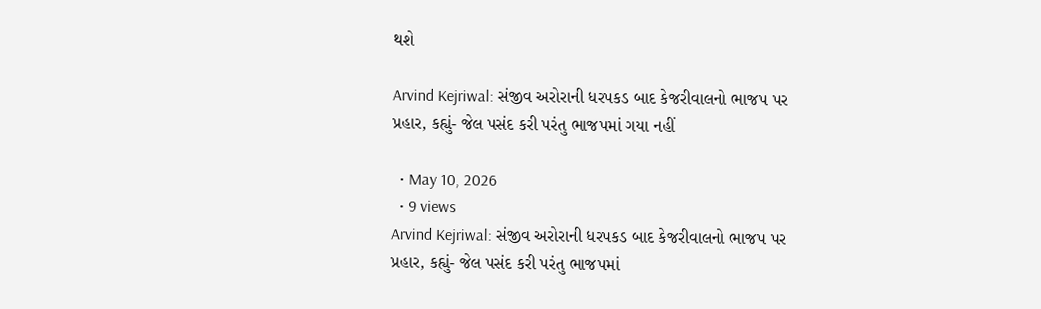થશે

Arvind Kejriwal: સંજીવ અરોરાની ધરપકડ બાદ કેજરીવાલનો ભાજપ પર પ્રહાર, કહ્યું- જેલ પસંદ કરી પરંતુ ભાજપમાં ગયા નહીં

  • May 10, 2026
  • 9 views
Arvind Kejriwal: સંજીવ અરોરાની ધરપકડ બાદ કેજરીવાલનો ભાજપ પર પ્રહાર, કહ્યું- જેલ પસંદ કરી પરંતુ ભાજપમાં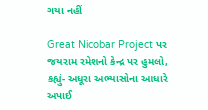ગયા નહીં

Great Nicobar Project પર જયરામ રમેશનો કેન્દ્ર પર હુમલો, કહ્યું- અધૂરા અભ્યાસોના આધારે અપાઈ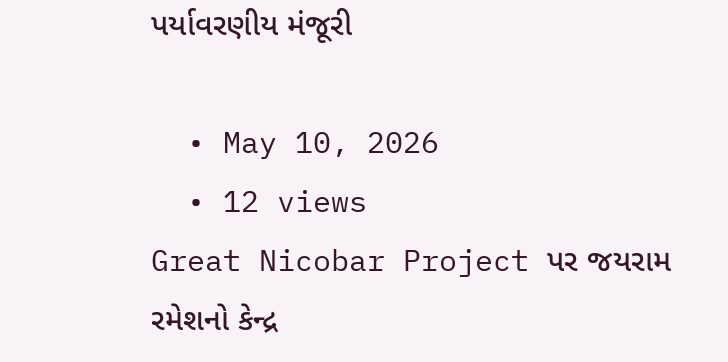પર્યાવરણીય મંજૂરી

  • May 10, 2026
  • 12 views
Great Nicobar Project પર જયરામ રમેશનો કેન્દ્ર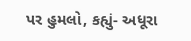પર હુમલો, કહ્યું- અધૂરા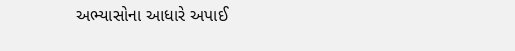અભ્યાસોના આધારે અપાઈ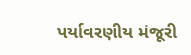પર્યાવરણીય મંજૂરી